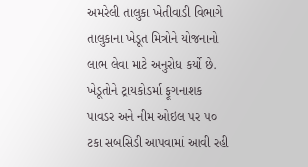અમરેલી તાલુકા ખેતીવાડી વિભાગે તાલુકાના ખેડૂત મિત્રોને યોજનાનો લાભ લેવા માટે અનુરોધ કર્યો છે. ખેડૂતોને ટ્રાયકોડર્મા ફૂગનાશક પાવડર અને નીમ ઓઇલ પર ૫૦ ટકા સબસિડી આપવામાં આવી રહી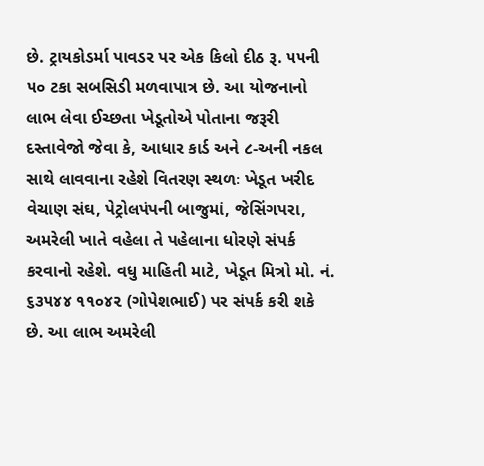છે. ટ્રાયકોડર્મા પાવડર પર એક કિલો દીઠ રૂ. ૫૫ની ૫૦ ટકા સબસિડી મળવાપાત્ર છે. આ યોજનાનો લાભ લેવા ઈચ્છતા ખેડૂતોએ પોતાના જરૂરી દસ્તાવેજો જેવા કે, આધાર કાર્ડ અને ૮-અની નકલ સાથે લાવવાના રહેશે વિતરણ સ્થળઃ ખેડૂત ખરીદ વેચાણ સંઘ, પેટ્રોલપંપની બાજુમાં, જેસિંગપરા, અમરેલી ખાતે વહેલા તે પહેલાના ધોરણે સંપર્ક કરવાનો રહેશે. વધુ માહિતી માટે, ખેડૂત મિત્રો મો. નં. ૬૩૫૪૪ ૧૧૦૪૨ (ગોપેશભાઈ) પર સંપર્ક કરી શકે છે. આ લાભ અમરેલી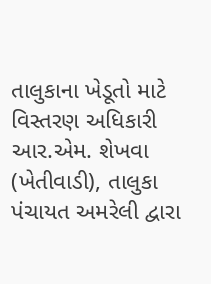તાલુકાના ખેડૂતો માટે વિસ્તરણ અધિકારી આર.એમ. શેખવા (ખેતીવાડી), તાલુકા પંચાયત અમરેલી દ્વારા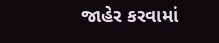જાહેર કરવામાં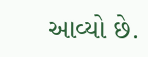આવ્યો છે.